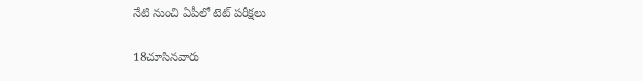నేటి నుంచి ఏపీలో టెట్ పరీక్షలు

18చూసినవారు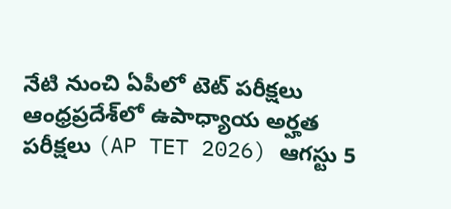నేటి నుంచి ఏపీలో టెట్ పరీక్షలు
ఆంధ్రప్రదేశ్‌లో ఉపాధ్యాయ అర్హత పరీక్షలు (AP TET 2026) ఆగస్టు 5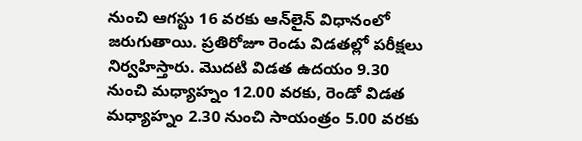నుంచి ఆగస్టు 16 వరకు ఆన్‌లైన్ విధానంలో జరుగుతాయి. ప్రతిరోజూ రెండు విడతల్లో పరీక్షలు నిర్వహిస్తారు. మొదటి విడత ఉదయం 9.30 నుంచి మధ్యాహ్నం 12.00 వరకు, రెండో విడత మధ్యాహ్నం 2.30 నుంచి సాయంత్రం 5.00 వరకు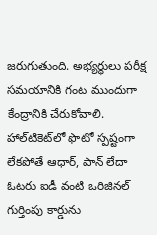జరుగుతుంది. అభ్యర్థులు పరీక్ష సమయానికి గంట ముందుగా కేంద్రానికి చేరుకోవాలి. హాల్‌టికెట్‌లో ఫొటో స్పష్టంగా లేకపోతే ఆధార్, పాన్ లేదా ఓటరు ఐడీ వంటి ఒరిజినల్ గుర్తింపు కార్డును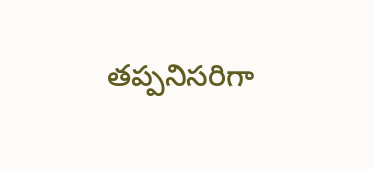తప్పనిసరిగా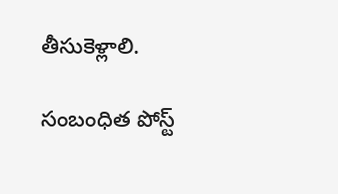తీసుకెళ్లాలి.

సంబంధిత పోస్ట్